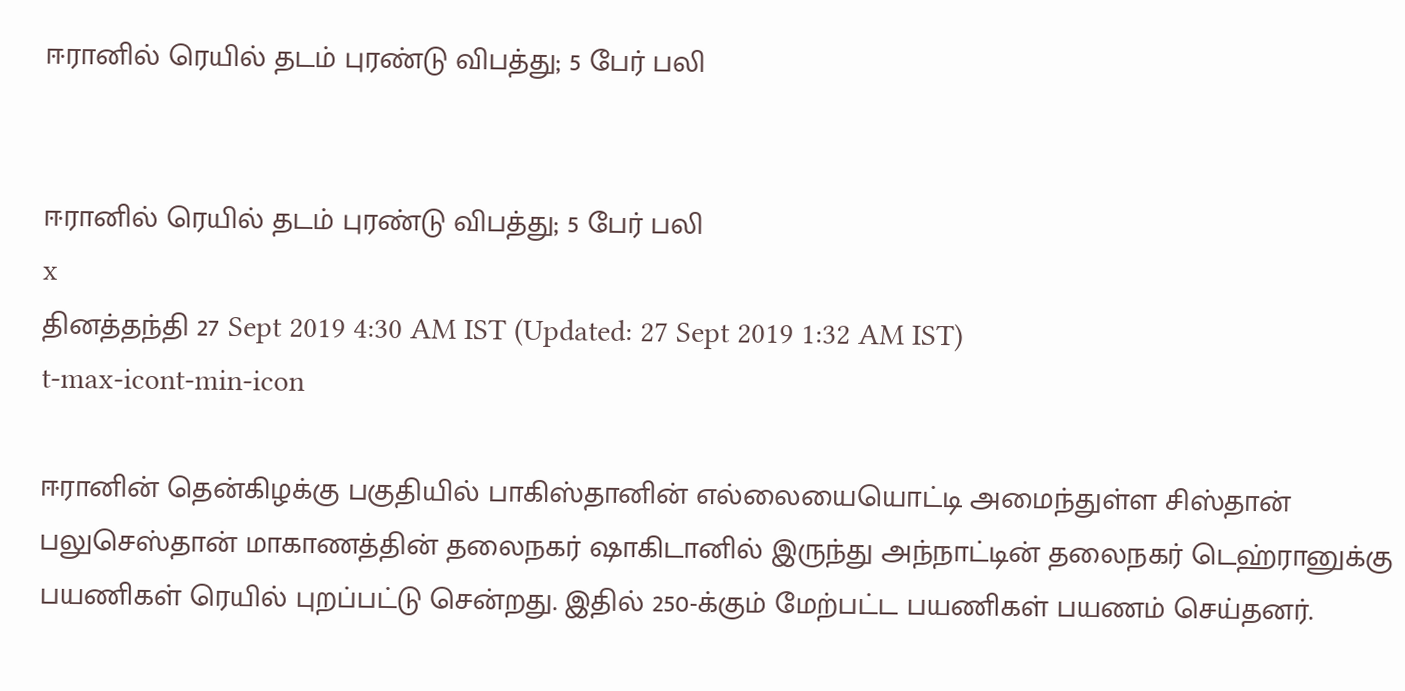ஈரானில் ரெயில் தடம் புரண்டு விபத்து; 5 பேர் பலி


ஈரானில் ரெயில் தடம் புரண்டு விபத்து; 5 பேர் பலி
x
தினத்தந்தி 27 Sept 2019 4:30 AM IST (Updated: 27 Sept 2019 1:32 AM IST)
t-max-icont-min-icon

ஈரானின் தென்கிழக்கு பகுதியில் பாகிஸ்தானின் எல்லையையொட்டி அமைந்துள்ள சிஸ்தான் பலுசெஸ்தான் மாகாணத்தின் தலைநகர் ஷாகிடானில் இருந்து அந்நாட்டின் தலைநகர் டெஹ்ரானுக்கு பயணிகள் ரெயில் புறப்பட்டு சென்றது. இதில் 250-க்கும் மேற்பட்ட பயணிகள் பயணம் செய்தனர்.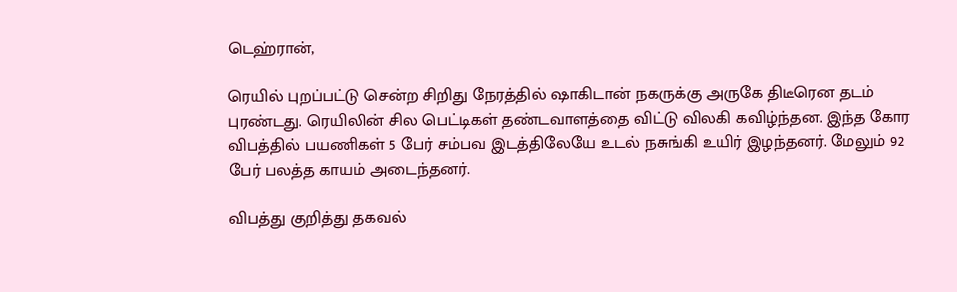டெஹ்ரான்,

ரெயில் புறப்பட்டு சென்ற சிறிது நேரத்தில் ஷாகிடான் நகருக்கு அருகே திடீரென தடம் புரண்டது. ரெயிலின் சில பெட்டிகள் தண்டவாளத்தை விட்டு விலகி கவிழ்ந்தன. இந்த கோர விபத்தில் பயணிகள் 5 பேர் சம்பவ இடத்திலேயே உடல் நசுங்கி உயிர் இழந்தனர். மேலும் 92 பேர் பலத்த காயம் அடைந்தனர்.

விபத்து குறித்து தகவல்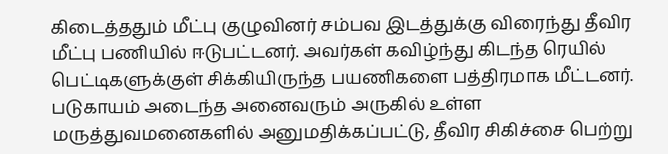கிடைத்ததும் மீட்பு குழுவினர் சம்பவ இடத்துக்கு விரைந்து தீவிர மீட்பு பணியில் ஈடுபட்டனர். அவர்கள் கவிழ்ந்து கிடந்த ரெயில் பெட்டிகளுக்குள் சிக்கியிருந்த பயணிகளை பத்திரமாக மீட்டனர். படுகாயம் அடைந்த அனைவரும் அருகில் உள்ள மருத்துவமனைகளில் அனுமதிக்கப்பட்டு, தீவிர சிகிச்சை பெற்று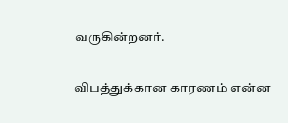வருகின்றனர்.

விபத்துக்கான காரணம் என்ன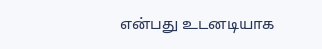என்பது உடனடியாக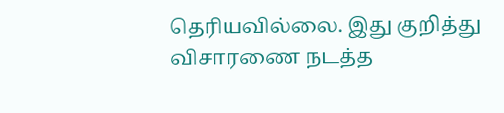தெரியவில்லை. இது குறித்து விசாரணை நடத்த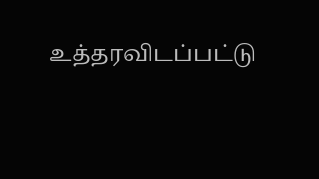உத்தரவிடப்பட்டு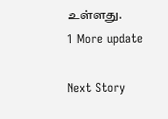உள்ளது.
1 More update

Next Story